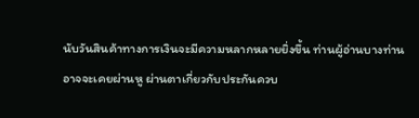นับวันสินค้าทางการเงินจะมีความหลากหลายยิ่งขึ้น ท่านผู้อ่านบางท่านอาจจะเคยผ่านหู ผ่านตาเกี่ยวกับประกันควบ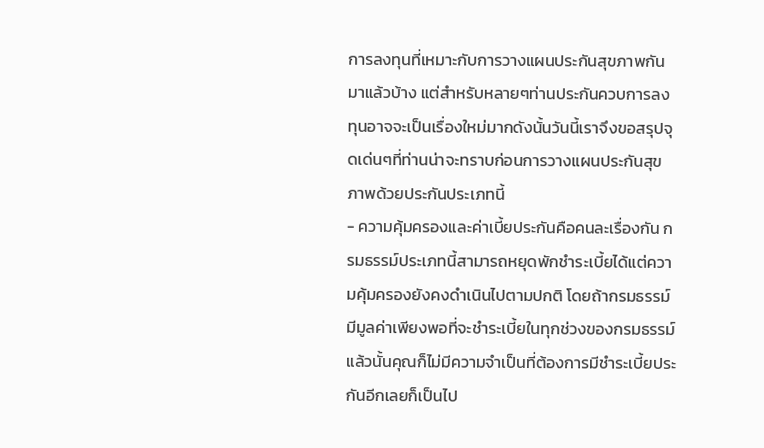การลงทุนที่เหมาะกับการวางแผนประกันสุขภาพกันมาแล้วบ้าง แต่สำหรับหลายๆท่านประกันควบการลงทุนอาจจะเป็นเรื่องใหม่มากดังนั้นวันนี้เราจึงขอสรุปจุดเด่นๆที่ท่านน่าจะทราบก่อนการวางแผนประกันสุขภาพด้วยประกันประเภทนี้
- ความคุ้มครองและค่าเบี้ยประกันคือคนละเรื่องกัน กรมธรรม์ประเภทนี้สามารถหยุดพักชำระเบี้ยได้แต่ความคุ้มครองยังคงดำเนินไปตามปกติ โดยถ้ากรมธรรม์มีมูลค่าเพียงพอที่จะชำระเบี้ยในทุกช่วงของกรมธรรม์แล้วนั้นคุณก็ไม่มีความจำเป็นที่ต้องการมีชำระเบี้ยประกันอีกเลยก็เป็นไป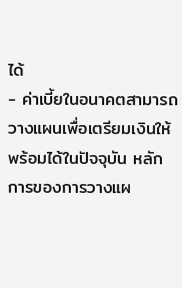ได้
- ค่าเบี้ยในอนาคตสามารถวางแผนเพื่อเตรียมเงินให้พร้อมได้ในปัจจุบัน หลักการของการวางแผ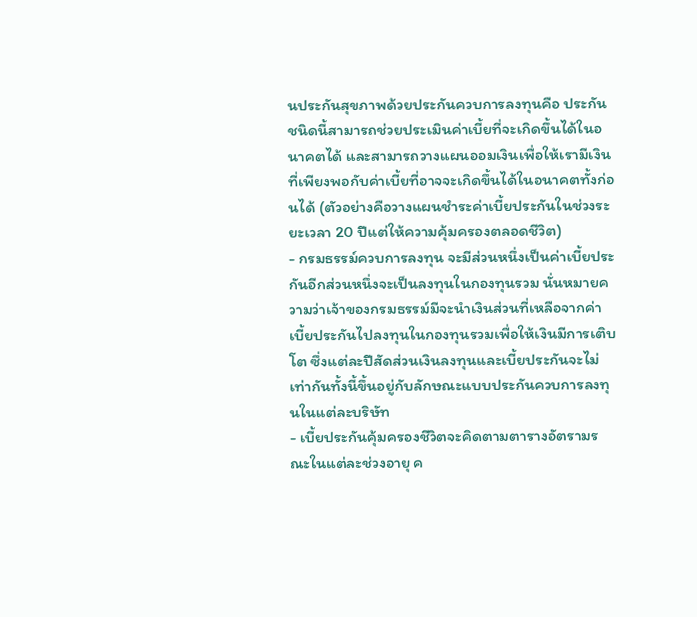นประกันสุขภาพด้วยประกันควบการลงทุนคือ ประกันชนิดนี้สามารถช่วยประเมินค่าเบี้ยที่จะเกิดขึ้นได้ในอนาคตได้ และสามารถวางแผนออมเงินเพื่อให้เรามีเงินที่เพียงพอกับค่าเบี้ยที่อาจจะเกิดขึ้นได้ในอนาคตทั้งก่อนได้ (ตัวอย่างคือวางแผนชำระค่าเบี้ยประกันในช่วงระยะเวลา 20 ปีแต่ให้ความคุ้มครองตลอดชีวิต)
- กรมธรรม์ควบการลงทุน จะมีส่วนหนึ่งเป็นค่าเบี้ยประกันอีกส่วนหนึ่งจะเป็นลงทุนในกองทุนรวม นั่นหมายความว่าเจ้าของกรมธรรม์มีจะนำเงินส่วนที่เหลือจากค่าเบี้ยประกันไปลงทุนในกองทุนรวมเพื่อให้เงินมีการเติบโต ซึ่งแต่ละปีสัดส่วนเงินลงทุนและเบี้ยประกันจะไม่เท่ากันทั้งนี้ขึ้นอยู่กับลักษณะแบบประกันควบการลงทุนในแต่ละบริษัท
- เบี้ยประกันคุ้มครองชีวิตจะคิดตามตารางอัตรามรณะในแต่ละช่วงอายุ ค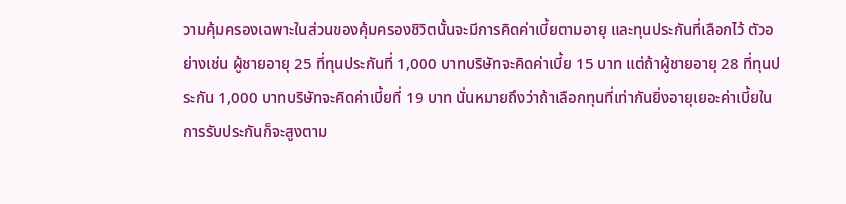วามคุ้มครองเฉพาะในส่วนของคุ้มครองชิวิตนั้นจะมีการคิดค่าเบี้ยตามอายุ และทุนประกันที่เลือกไว้ ตัวอย่างเช่น ผู้ชายอายุ 25 ที่ทุนประกันที่ 1,000 บาทบริษัทจะคิดค่าเบี้ย 15 บาท แต่ถ้าผู้ชายอายุ 28 ที่ทุนประกัน 1,000 บาทบริษัทจะคิดค่าเบี้ยที่ 19 บาท นั่นหมายถึงว่าถ้าเลือกทุนที่เท่ากันยิ่งอายุเยอะค่าเบี้ยในการรับประกันก็จะสูงตาม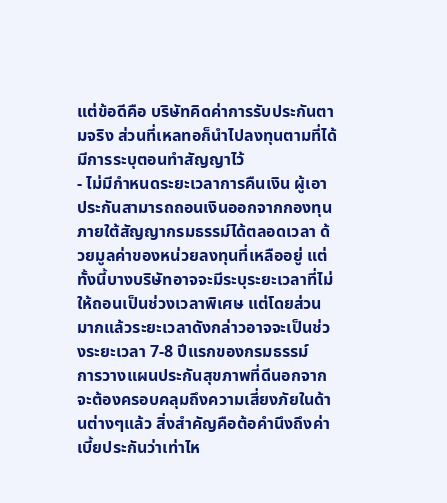แต่ข้อดีคือ บริษัทคิดค่าการรับประกันตามจริง ส่วนที่เหลทอก็นำไปลงทุนตามที่ได้มีการระบุตอนทำสัญญาไว้
- ไม่มีกำหนดระยะเวลาการคืนเงิน ผู้เอาประกันสามารถถอนเงินออกจากกองทุนภายใต้สัญญากรมธรรม์ได้ตลอดเวลา ด้วยมูลค่าของหน่วยลงทุนที่เหลืออยู่ แต่ทั้งนี้บางบริษัทอาจจะมีระบุระยะเวลาที่ไม่ให้ถอนเป็นช่วงเวลาพิเศษ แต่โดยส่วนมากแล้วระยะเวลาดังกล่าวอาจจะเป็นช่วงระยะเวลา 7-8 ปีแรกของกรมธรรม์
การวางแผนประกันสุขภาพที่ดีนอกจากจะต้องครอบคลุมถึงความเสี่ยงภัยในด้านต่างๆแล้ว สิ่งสำคัญคือต้อคำนึงถึงค่าเบี้ยประกันว่าเท่าไห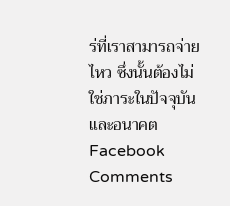ร่ที่เราสามารถจ่ายไหว ซึ่งนั้นต้องไม่ใช่ภาระในปัจจุบันและอนาคต
Facebook Comments